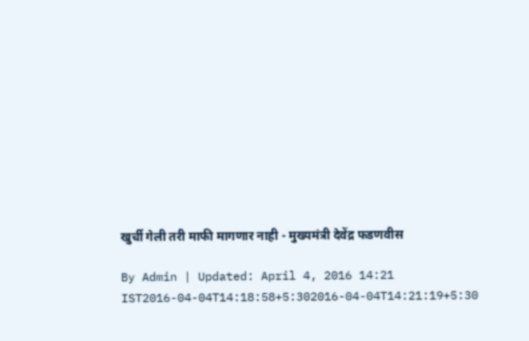खुर्ची गेली तरी माफी मागणार नाही - मुख्यमंत्री देवेंद्र फडणवीस

By Admin | Updated: April 4, 2016 14:21 IST2016-04-04T14:18:58+5:302016-04-04T14:21:19+5:30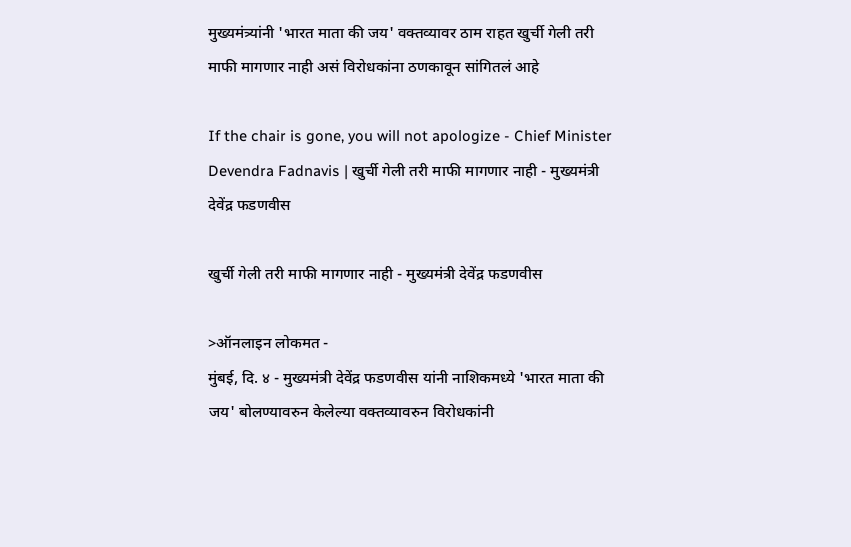मुख्यमंत्र्यांनी 'भारत माता की जय' वक्तव्यावर ठाम राहत खुर्ची गेली तरी माफी मागणार नाही असं विरोधकांना ठणकावून सांगितलं आहे

If the chair is gone, you will not apologize - Chief Minister Devendra Fadnavis | खुर्ची गेली तरी माफी मागणार नाही - मुख्यमंत्री देवेंद्र फडणवीस

खुर्ची गेली तरी माफी मागणार नाही - मुख्यमंत्री देवेंद्र फडणवीस

>ऑनलाइन लोकमत -
मुंबई, दि. ४ - मुख्यमंत्री देवेंद्र फडणवीस यांनी नाशिकमध्ये 'भारत माता की जय' बोलण्यावरुन केलेल्या वक्तव्यावरुन विरोधकांनी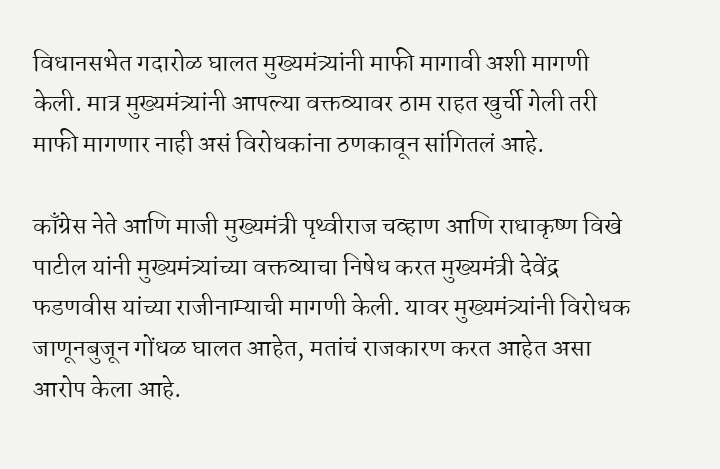विधानसभेत गदारोळ घालत मुख्यमंत्र्यांनी माफी मागावी अशी मागणी केली. मात्र मुख्यमंत्र्यांनी आपल्या वक्तव्यावर ठाम राहत खुर्ची गेली तरी माफी मागणार नाही असं विरोधकांना ठणकावून सांगितलं आहे.

काँग्रेस नेते आणि माजी मुख्यमंत्री पृथ्वीराज चव्हाण आणि राधाकृष्ण विखे पाटील यांनी मुख्यमंत्र्यांच्या वक्तव्याचा निषेध करत मुख्यमंत्री देवेंद्र फडणवीस यांच्या राजीनाम्याची मागणी केली. यावर मुख्यमंत्र्यांनी विरोधक जाणूनबुजून गोंधळ घालत आहेत, मतांचं राजकारण करत आहेत असा आरोप केला आहे.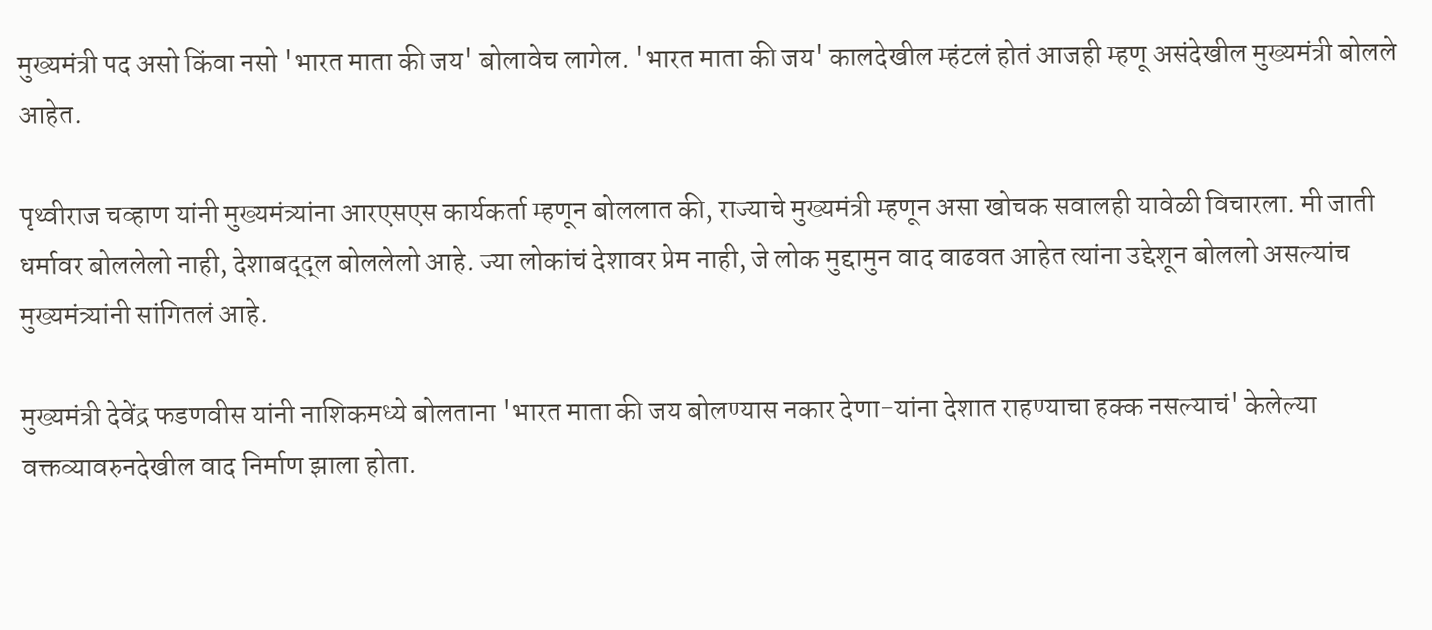मुख्यमंत्री पद असो किंवा नसो 'भारत माता की जय' बोलावेच लागेल. 'भारत माता की जय' कालदेखील म्हंटलं होतं आजही म्हणू असंदेखील मुख्यमंत्री बोलले आहेत.

पृथ्वीराज चव्हाण यांनी मुख्यमंत्र्यांना आरएसएस कार्यकर्ता म्हणून बोललात की, राज्याचे मुख्यमंत्री म्हणून असा खोचक सवालही यावेळी विचारला. मी जाती धर्मावर बोललेलो नाही, देशाबद्द्ल बोललेलो आहे. ज्या लोकांचं देशावर प्रेम नाही, जे लोक मुद्दामुन वाद वाढवत आहेत त्यांना उद्देशून बोललो असल्यांच मुख्यमंत्र्यांनी सांगितलं आहे.

मुख्यमंत्री देवेंद्र फडणवीस यांनी नाशिकमध्ये बोलताना 'भारत माता की जय बोलण्यास नकार देणा-यांना देशात राहण्याचा हक्क नसल्याचं' केलेल्या वक्तव्यावरुनदेखील वाद निर्माण झाला होता.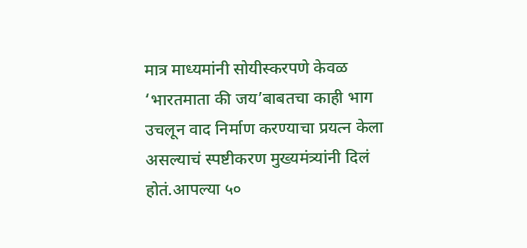मात्र माध्यमांनी सोयीस्करपणे केवळ ‘भारतमाता की जय’बाबतचा काही भाग उचलून वाद निर्माण करण्याचा प्रयत्न केला असल्याचं स्पष्टीकरण मुख्यमंत्र्यांनी दिलं होतं.आपल्या ५०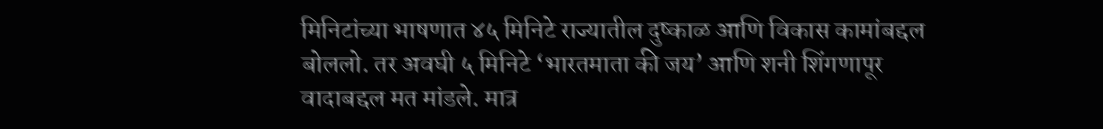मिनिटांच्या भाषणात ४५ मिनिटे राज्यातील दुष्काळ आणि विकास कामांबद्दल बोललो. तर अवघी ५ मिनिटे ‘भारतमाता की जय’ आणि शनी शिंगणापूर वादाबद्दल मत मांडले. मात्र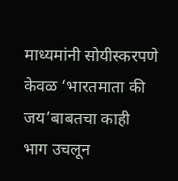माध्यमांनी सोयीस्करपणे केवळ ‘भारतमाता की जय’बाबतचा काही भाग उचलून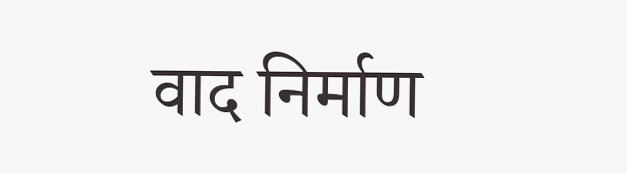वाद निर्माण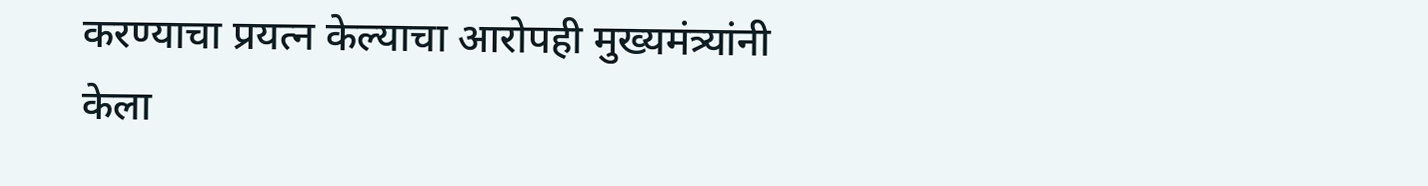करण्याचा प्रयत्न केल्याचा आरोपही मुख्यमंत्र्यांनी केला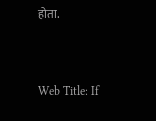होता.


Web Title: If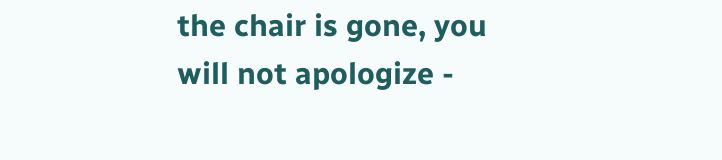the chair is gone, you will not apologize -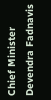Chief Minister Devendra Fadnavis